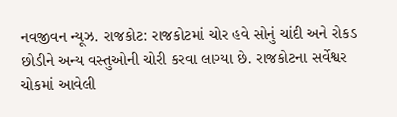નવજીવન ન્યૂઝ. રાજકોટ: રાજકોટમાં ચોર હવે સોનું ચાંદી અને રોકડ છોડીને અન્ય વસ્તુઓની ચોરી કરવા લાગ્યા છે. રાજકોટના સર્વેશ્વર ચોકમાં આવેલી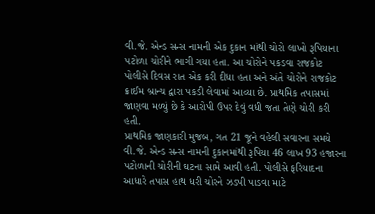વી.જે. એન્ડ સન્સ નામની એક દુકાન માંથી ચોરો લાખો રૂપિયાના પટોળા ચોરીને ભાગી ગયા હતા. આ ચોરોને પકડવા રાજકોટ પોલીસે દિવસ રાત એક કરી દીધા હતા અને અંતે ચોરોને રાજકોટ ક્રાઈમ બ્રાન્ચ દ્વારા પકડી લેવામાં આવ્યા છે. પ્રાથમિક તપાસમાં જાણવા મળ્યું છે કે આરોપી ઉપર દેવું વધી જતા તેણે ચોરી કરી હતી.
પ્રાથમિક જાણકારી મુજબ, ગત 21 જૂને વહેલી સવારના સમયે વી.જે. એન્ડ સન્સ નામની દુકાનમાંથી રૂપિયા 46 લાખ 93 હજારના પટોળાની ચોરીની ઘટના સામે આવી હતી. પોલીસે ફરિયાદના આધારે તપાસ હાથ ધરી ચોરને ઝડપી પાડવા માટે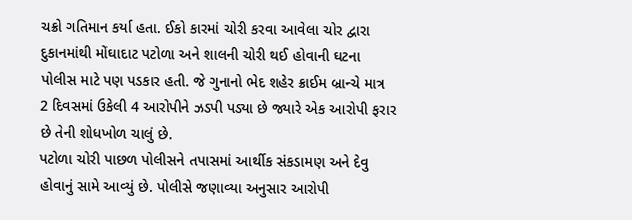ચક્રો ગતિમાન કર્યા હતા. ઈકો કારમાં ચોરી કરવા આવેલા ચોર દ્વારા દુકાનમાંથી મોંઘાદાટ પટોળા અને શાલની ચોરી થઈ હોવાની ઘટના પોલીસ માટે પણ પડકાર હતી. જે ગુનાનો ભેદ શહેર ક્રાઈમ બ્રાન્ચે માત્ર 2 દિવસમાં ઉકેલી 4 આરોપીને ઝડપી પડ્યા છે જ્યારે એક આરોપી ફરાર છે તેની શોધખોળ ચાલું છે.
પટોળા ચોરી પાછળ પોલીસને તપાસમાં આર્થીક સંકડામણ અને દેવુ હોવાનું સામે આવ્યું છે. પોલીસે જણાવ્યા અનુસાર આરોપી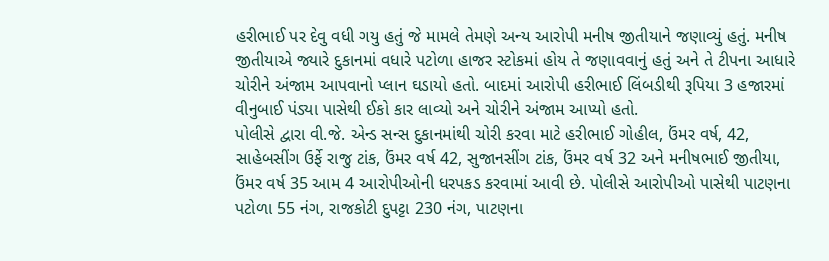હરીભાઈ પર દેવુ વધી ગયુ હતું જે મામલે તેમણે અન્ય આરોપી મનીષ જીતીયાને જણાવ્યું હતું. મનીષ જીતીયાએ જ્યારે દુકાનમાં વધારે પટોળા હાજર સ્ટોકમાં હોય તે જણાવવાનું હતું અને તે ટીપના આધારે ચોરીને અંજામ આપવાનો પ્લાન ઘડાયો હતો. બાદમાં આરોપી હરીભાઈ લિંબડીથી રૂપિયા 3 હજારમાં વીનુબાઈ પંડ્યા પાસેથી ઈકો કાર લાવ્યો અને ચોરીને અંજામ આપ્યો હતો.
પોલીસે દ્વારા વી.જે. એન્ડ સન્સ દુકાનમાંથી ચોરી કરવા માટે હરીભાઈ ગોહીલ, ઉંમર વર્ષ, 42, સાહેબસીંગ ઉર્ફે રાજુ ટાંક, ઉંમર વર્ષ 42, સુજાનસીંગ ટાંક, ઉંમર વર્ષ 32 અને મનીષભાઈ જીતીયા, ઉંમર વર્ષ 35 આમ 4 આરોપીઓની ધરપકડ કરવામાં આવી છે. પોલીસે આરોપીઓ પાસેથી પાટણના પટોળા 55 નંગ, રાજકોટી દુપટ્ટા 230 નંગ, પાટણના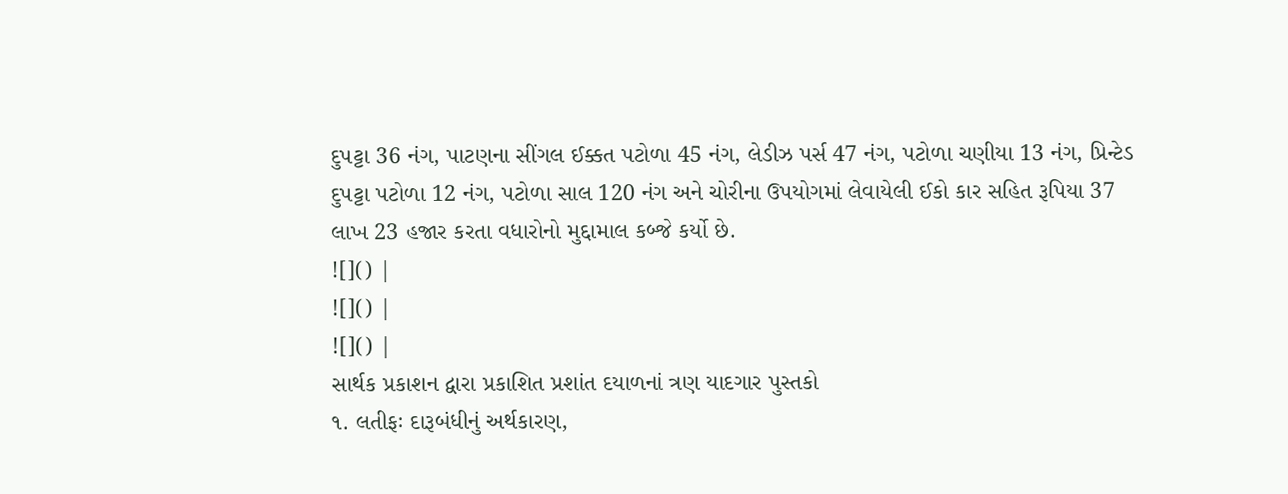દુપટ્ટા 36 નંગ, પાટણના સીંગલ ઈક્કત પટોળા 45 નંગ, લેડીઝ પર્સ 47 નંગ, પટોળા ચણીયા 13 નંગ, પ્રિન્ટેડ દુપટ્ટા પટોળા 12 નંગ, પટોળા સાલ 120 નંગ અને ચોરીના ઉપયોગમાં લેવાયેલી ઈકો કાર સહિત રૂપિયા 37 લાખ 23 હજાર કરતા વધારોનો મુદ્દામાલ કબ્જે કર્યો છે.
![]() |
![]() |
![]() |
સાર્થક પ્રકાશન દ્વારા પ્રકાશિત પ્રશાંત દયાળનાં ત્રણ યાદગાર પુસ્તકો
૧. લતીફઃ દારૂબંધીનું અર્થકારણ,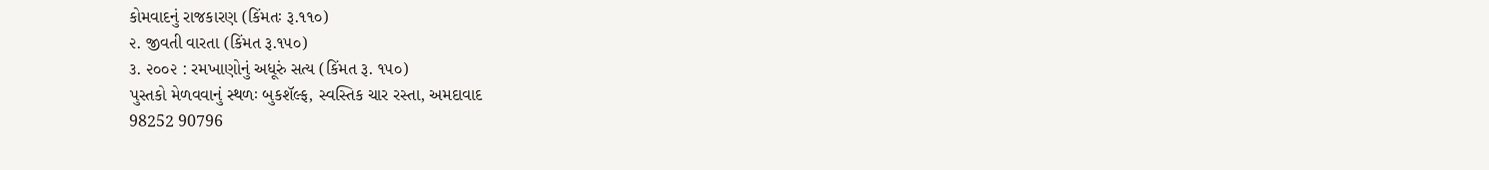કોમવાદનું રાજકારણ (કિંમતઃ રૂ.૧૧૦)
૨. જીવતી વારતા (કિંમત રૂ.૧૫૦)
૩. ૨૦૦૨ : રમખાણોનું અધૂરું સત્ય (કિંમત રૂ. ૧૫૦)
પુસ્તકો મેળવવાનું સ્થળઃ બુકશૅલ્ફ, સ્વસ્તિક ચાર રસ્તા, અમદાવાદ
98252 90796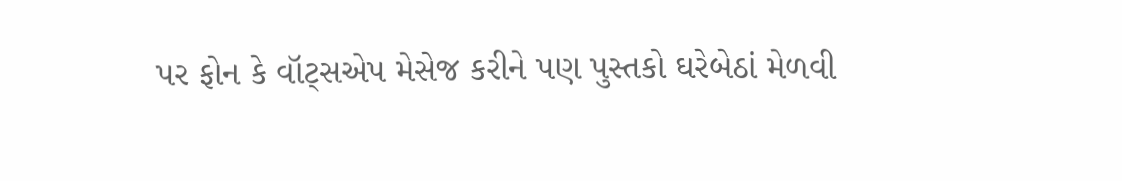પર ફોન કે વૉટ્સએપ મેસેજ કરીને પણ પુસ્તકો ઘરેબેઠાં મેળવી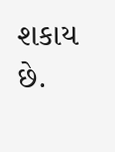શકાય છે.